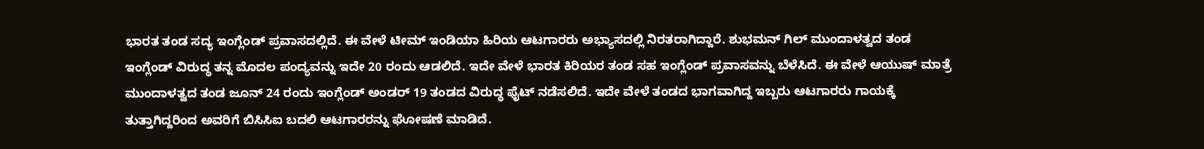ಭಾರತ ತಂಡ ಸದ್ಯ ಇಂಗ್ಲೆಂಡ್ ಪ್ರವಾಸದಲ್ಲಿದೆ. ಈ ವೇಳೆ ಟೀಮ್ ಇಂಡಿಯಾ ಹಿರಿಯ ಆಟಗಾರರು ಅಭ್ಯಾಸದಲ್ಲಿ ನಿರತರಾಗಿದ್ದಾರೆ. ಶುಭಮನ್ ಗಿಲ್ ಮುಂದಾಳತ್ವದ ತಂಡ ಇಂಗ್ಲೆಂಡ್ ವಿರುದ್ಧ ತನ್ನ ಮೊದಲ ಪಂದ್ಯವನ್ನು ಇದೇ 20 ರಂದು ಆಡಲಿದೆ. ಇದೇ ವೇಳೆ ಭಾರತ ಕಿರಿಯರ ತಂಡ ಸಹ ಇಂಗ್ಲೆಂಡ್ ಪ್ರವಾಸವನ್ನು ಬೆಳೆಸಿದೆ. ಈ ವೇಳೆ ಆಯುಷ್ ಮಾತ್ರೆ ಮುಂದಾಳತ್ವದ ತಂಡ ಜೂನ್ 24 ರಂದು ಇಂಗ್ಲೆಂಡ್ ಅಂಡರ್ 19 ತಂಡದ ವಿರುದ್ಧ ಫೈಟ್ ನಡೆಸಲಿದೆ. ಇದೇ ವೇಳೆ ತಂಡದ ಭಾಗವಾಗಿದ್ದ ಇಬ್ಬರು ಆಟಗಾರರು ಗಾಯಕ್ಕೆ ತುತ್ತಾಗಿದ್ದರಿಂದ ಅವರಿಗೆ ಬಿಸಿಸಿಐ ಬದಲಿ ಆಟಗಾರರನ್ನು ಘೋಷಣೆ ಮಾಡಿದೆ.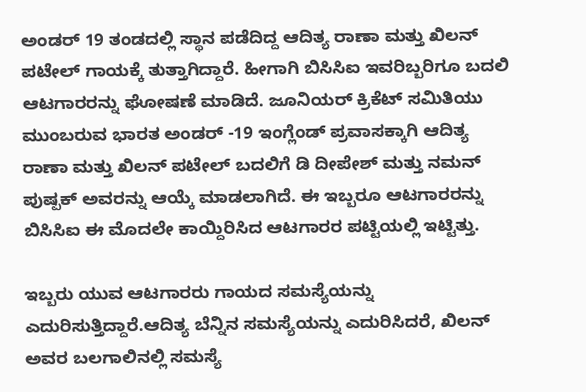ಅಂಡರ್ 19 ತಂಡದಲ್ಲಿ ಸ್ಥಾನ ಪಡೆದಿದ್ದ ಆದಿತ್ಯ ರಾಣಾ ಮತ್ತು ಖಿಲನ್ ಪಟೇಲ್ ಗಾಯಕ್ಕೆ ತುತ್ತಾಗಿದ್ದಾರೆ. ಹೀಗಾಗಿ ಬಿಸಿಸಿಐ ಇವರಿಬ್ಬರಿಗೂ ಬದಲಿ ಆಟಗಾರರನ್ನು ಘೋಷಣೆ ಮಾಡಿದೆ. ಜೂನಿಯರ್ ಕ್ರಿಕೆಟ್ ಸಮಿತಿಯು ಮುಂಬರುವ ಭಾರತ ಅಂಡರ್ -19 ಇಂಗ್ಲೆಂಡ್ ಪ್ರವಾಸಕ್ಕಾಗಿ ಆದಿತ್ಯ ರಾಣಾ ಮತ್ತು ಖಿಲನ್ ಪಟೇಲ್ ಬದಲಿಗೆ ಡಿ ದೀಪೇಶ್ ಮತ್ತು ನಮನ್ ಪುಷ್ಪಕ್ ಅವರನ್ನು ಆಯ್ಕೆ ಮಾಡಲಾಗಿದೆ. ಈ ಇಬ್ಬರೂ ಆಟಗಾರರನ್ನು ಬಿಸಿಸಿಐ ಈ ಮೊದಲೇ ಕಾಯ್ದಿರಿಸಿದ ಆಟಗಾರರ ಪಟ್ಟಿಯಲ್ಲಿ ಇಟ್ಟಿತ್ತು.

ಇಬ್ಬರು ಯುವ ಆಟಗಾರರು ಗಾಯದ ಸಮಸ್ಯೆಯನ್ನು ಎದುರಿಸುತ್ತಿದ್ದಾರೆ.ಆದಿತ್ಯ ಬೆನ್ನಿನ ಸಮಸ್ಯೆಯನ್ನು ಎದುರಿಸಿದರೆ, ಖಿಲನ್ ಅವರ ಬಲಗಾಲಿನಲ್ಲಿ ಸಮಸ್ಯೆ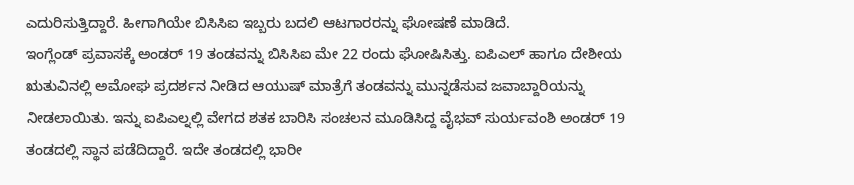ಎದುರಿಸುತ್ತಿದ್ದಾರೆ. ಹೀಗಾಗಿಯೇ ಬಿಸಿಸಿಐ ಇಬ್ಬರು ಬದಲಿ ಆಟಗಾರರನ್ನು ಘೋಷಣೆ ಮಾಡಿದೆ.
ಇಂಗ್ಲೆಂಡ್ ಪ್ರವಾಸಕ್ಕೆ ಅಂಡರ್ 19 ತಂಡವನ್ನು ಬಿಸಿಸಿಐ ಮೇ 22 ರಂದು ಘೋಷಿಸಿತ್ತು. ಐಪಿಎಲ್ ಹಾಗೂ ದೇಶೀಯ ಋತುವಿನಲ್ಲಿ ಅಮೋಘ ಪ್ರದರ್ಶನ ನೀಡಿದ ಆಯುಷ್ ಮಾತ್ರೆಗೆ ತಂಡವನ್ನು ಮುನ್ನಡೆಸುವ ಜವಾಬ್ದಾರಿಯನ್ನು ನೀಡಲಾಯಿತು. ಇನ್ನು ಐಪಿಎಲ್ನಲ್ಲಿ ವೇಗದ ಶತಕ ಬಾರಿಸಿ ಸಂಚಲನ ಮೂಡಿಸಿದ್ದ ವೈಭವ್ ಸುರ್ಯವಂಶಿ ಅಂಡರ್ 19 ತಂಡದಲ್ಲಿ ಸ್ಥಾನ ಪಡೆದಿದ್ದಾರೆ. ಇದೇ ತಂಡದಲ್ಲಿ ಭಾರೀ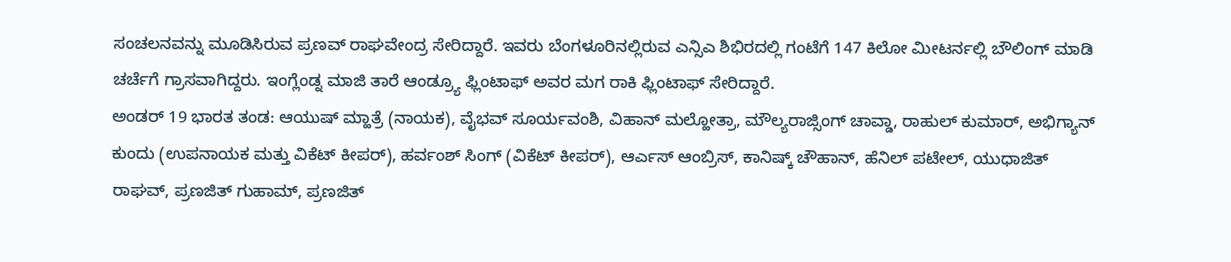ಸಂಚಲನವನ್ನು ಮೂಡಿಸಿರುವ ಪ್ರಣವ್ ರಾಘವೇಂದ್ರ ಸೇರಿದ್ದಾರೆ. ಇವರು ಬೆಂಗಳೂರಿನಲ್ಲಿರುವ ಎನ್ಸಿಎ ಶಿಭಿರದಲ್ಲಿ ಗಂಟೆಗೆ 147 ಕಿಲೋ ಮೀಟರ್ನಲ್ಲಿ ಬೌಲಿಂಗ್ ಮಾಡಿ ಚರ್ಚೆಗೆ ಗ್ರಾಸವಾಗಿದ್ದರು. ಇಂಗ್ಲೆಂಡ್ನ ಮಾಜಿ ತಾರೆ ಆಂಡ್ರ್ಯೂ ಫ್ಲಿಂಟಾಫ್ ಅವರ ಮಗ ರಾಕಿ ಫ್ಲಿಂಟಾಫ್ ಸೇರಿದ್ದಾರೆ.
ಅಂಡರ್ 19 ಭಾರತ ತಂಡ: ಆಯುಷ್ ಮ್ಹಾತ್ರೆ (ನಾಯಕ), ವೈಭವ್ ಸೂರ್ಯವಂಶಿ, ವಿಹಾನ್ ಮಲ್ಹೋತ್ರಾ, ಮೌಲ್ಯರಾಜ್ಸಿಂಗ್ ಚಾವ್ಡಾ, ರಾಹುಲ್ ಕುಮಾರ್, ಅಭಿಗ್ಯಾನ್ ಕುಂದು (ಉಪನಾಯಕ ಮತ್ತು ವಿಕೆಟ್ ಕೀಪರ್), ಹರ್ವಂಶ್ ಸಿಂಗ್ (ವಿಕೆಟ್ ಕೀಪರ್), ಆರ್ಎಸ್ ಆಂಬ್ರಿಸ್, ಕಾನಿಷ್ಕ್ ಚೌಹಾನ್, ಹೆನಿಲ್ ಪಟೇಲ್, ಯುಧಾಜಿತ್ ರಾಘವ್, ಪ್ರಣಜಿತ್ ಗುಹಾಮ್, ಪ್ರಣಜಿತ್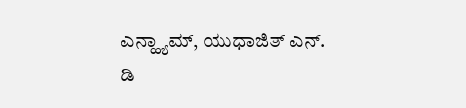ಎನ್ಹ್ಯಾಮ್, ಯುಧಾಜಿತ್ ಎನ್. ಡಿ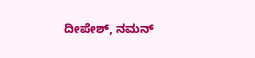ದೀಪೇಶ್, ನಮನ್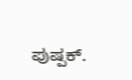ಪುಷ್ಪಕ್.